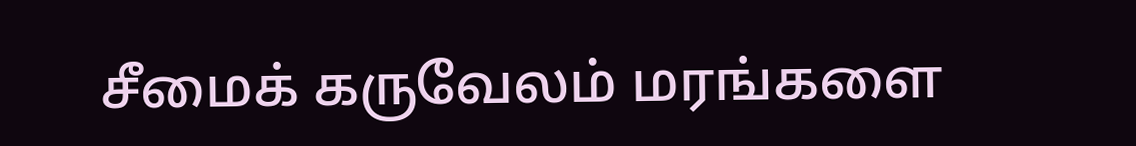சீமைக் கருவேலம் மரங்களை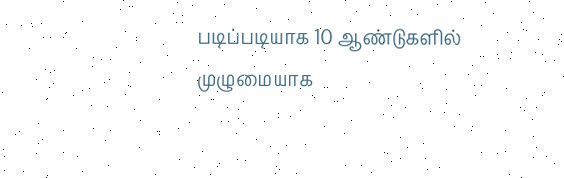படிப்படியாக 10 ஆண்டுகளில் முழுமையாக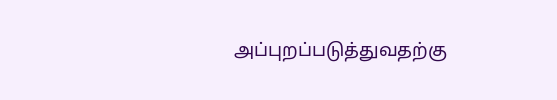அப்புறப்படுத்துவதற்கு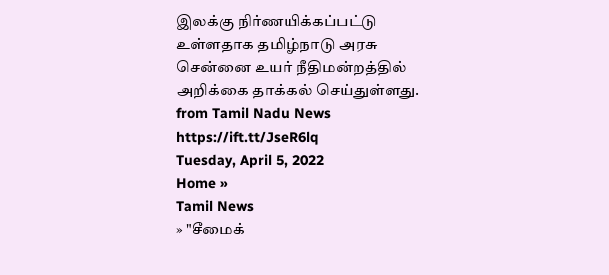இலக்கு நிர்ணயிக்கப்பட்டு உள்ளதாக தமிழ்நாடு அரசு சென்னை உயர் நீதிமன்றத்தில் அறிக்கை தாக்கல் செய்துள்ளது.
from Tamil Nadu News https://ift.tt/JseR6lq
Tuesday, April 5, 2022
Home »
Tamil News
» "சீமைக்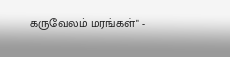கருவேலம் மரங்கள்" -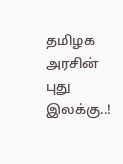தமிழக அரசின் புது இலக்கு..!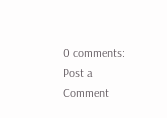0 comments:
Post a Comment